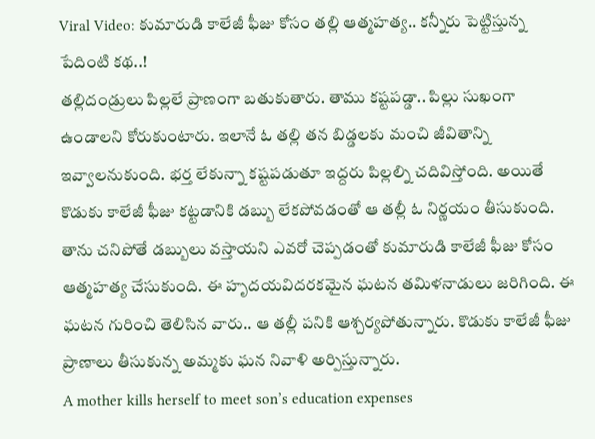Viral Video: కుమారుడి కాలేజీ ఫీజు కోసం తల్లి ఆత్మహత్య.. కన్నీరు పెట్టిస్తున్న పేదింటి కథ..!
తల్లిదండ్రులు పిల్లలే ప్రాణంగా బతుకుతారు. తాము కష్టపడ్డా.. పిల్లు సుఖంగా ఉండాలని కోరుకుంటారు. ఇలానే ఓ తల్లి తన బిడ్డలకు మంచి జీవితాన్ని ఇవ్వాలనుకుంది. భర్త లేకున్నా కష్టపడుతూ ఇద్దరు పిల్లల్ని చదివిస్తోంది. అయితే కొడుకు కాలేజీ ఫీజు కట్టడానికి డబ్బు లేకపోవడంతో ఆ తల్లీ ఓ నిర్ణయం తీసుకుంది. తాను చనిపోతే డబ్బులు వస్తాయని ఎవరో చెప్పడంతో కుమారుడి కాలేజీ ఫీజు కోసం ఆత్మహత్య చేసుకుంది. ఈ హృదయవిదరకమైన ఘటన తమిళనాడులు జరిగింది. ఈ ఘటన గురించి తెలిసిన వారు.. ఆ తల్లీ పనికి ఆశ్చర్యపోతున్నారు. కొడుకు కాలేజీ ఫీజు ప్రాణాలు తీసుకున్న అమ్మకు ఘన నివాళి అర్పిస్తున్నారు.
A mother kills herself to meet son’s education expenses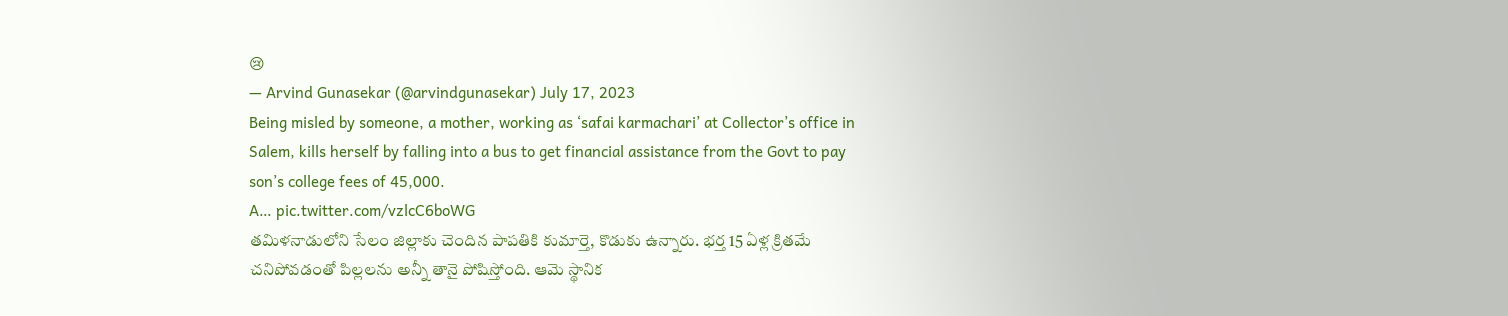😢
— Arvind Gunasekar (@arvindgunasekar) July 17, 2023
Being misled by someone, a mother, working as ‘safai karmachari’ at Collector’s office in Salem, kills herself by falling into a bus to get financial assistance from the Govt to pay son’s college fees of 45,000.
A… pic.twitter.com/vzlcC6boWG
తమిళనాడులోని సేలం జిల్లాకు చెందిన పాపతికి కుమార్తె, కొడుకు ఉన్నారు. భర్త 15 ఏళ్ల క్రితమే చనిపోవడంతో పిల్లలను అన్నీ తానై పోషిస్తోంది. ఆమె స్థానిక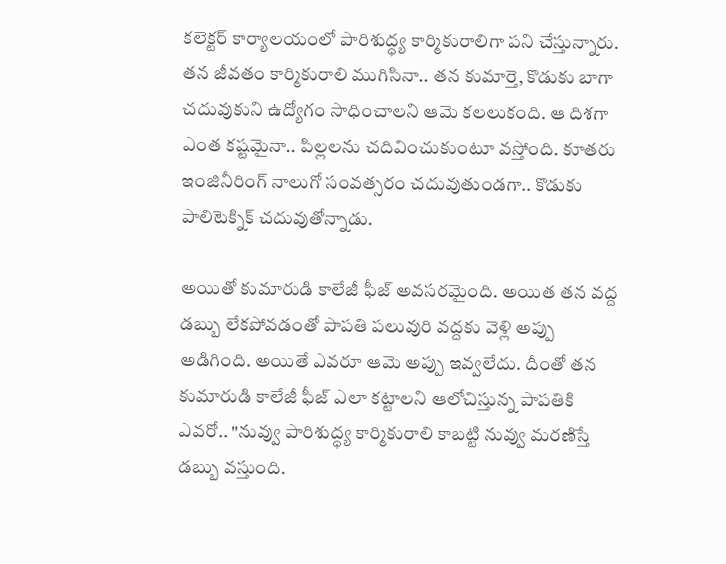కలెక్టర్ కార్యాలయంలో పారిశుద్ధ్య కార్మికురాలిగా పని చేస్తున్నారు. తన జీవతం కార్మికురాలి ముగిసినా.. తన కుమార్తె, కొడుకు బాగా చదువుకుని ఉద్యోగం సాధించాలని ఆమె కలలుకంది. ఆ దిశగా ఎంత కష్టమైనా.. పిల్లలను చదివించుకుంటూ వస్తోంది. కూతరు ఇంజినీరింగ్ నాలుగో సంవత్సరం చదువుతుండగా.. కొడుకు పాలిటెక్నిక్ చదువుతోన్నాడు.

అయితో కుమారుడి కాలేజీ ఫీజ్ అవసరమైంది. అయిత తన వద్ద డబ్బు లేకపోవడంతో పాపతి పలువురి వద్దకు వెళ్లి అప్పు అడిగింది. అయితే ఎవరూ ఆమె అప్పు ఇవ్వలేదు. దీంతో తన కుమారుడి కాలేజీ ఫీజ్ ఎలా కట్టాలని ఆలోచిస్తున్న పాపతికి ఎవరో.. "నువ్వు పారిశుద్ధ్య కార్మికురాలి కాబట్టి నువ్వు మరణిస్తే డబ్బు వస్తుంది.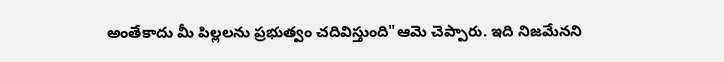అంతేకాదు మీ పిల్లలను ప్రభుత్వం చదివిస్తుంది"ఆమె చెప్పారు. ఇది నిజమేనని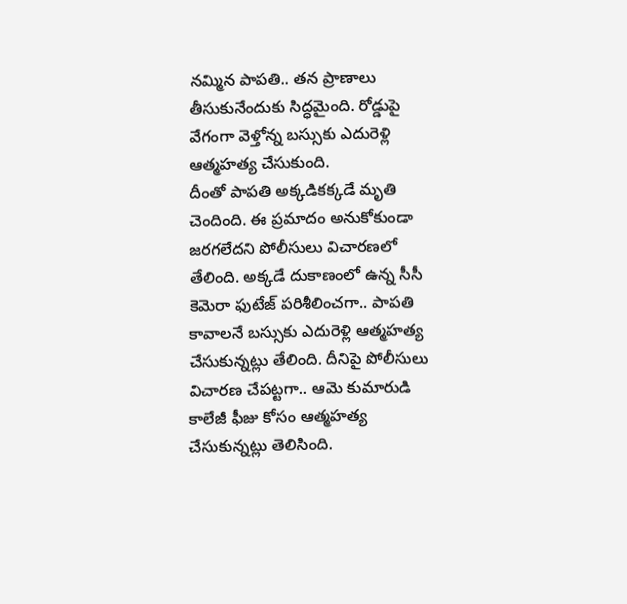నమ్మిన పాపతి.. తన ప్రాణాలు తీసుకునేందుకు సిద్ధమైంది. రోడ్డుపై వేగంగా వెళ్తోన్న బస్సుకు ఎదురెళ్లి ఆత్మహత్య చేసుకుంది.
దీంతో పాపతి అక్కడికక్కడే మృతి చెందింది. ఈ ప్రమాదం అనుకోకుండా జరగలేదని పోలీసులు విచారణలో తేలింది. అక్కడే దుకాణంలో ఉన్న సీసీ కెమెరా ఫుటేజ్ పరిశీలించగా.. పాపతి కావాలనే బస్సుకు ఎదురెళ్లి ఆత్మహత్య చేసుకున్నట్లు తేలింది. దీనిపై పోలీసులు విచారణ చేపట్టగా.. ఆమె కుమారుడి కాలేజీ ఫీజు కోసం ఆత్మహత్య చేసుకున్నట్లు తెలిసింది.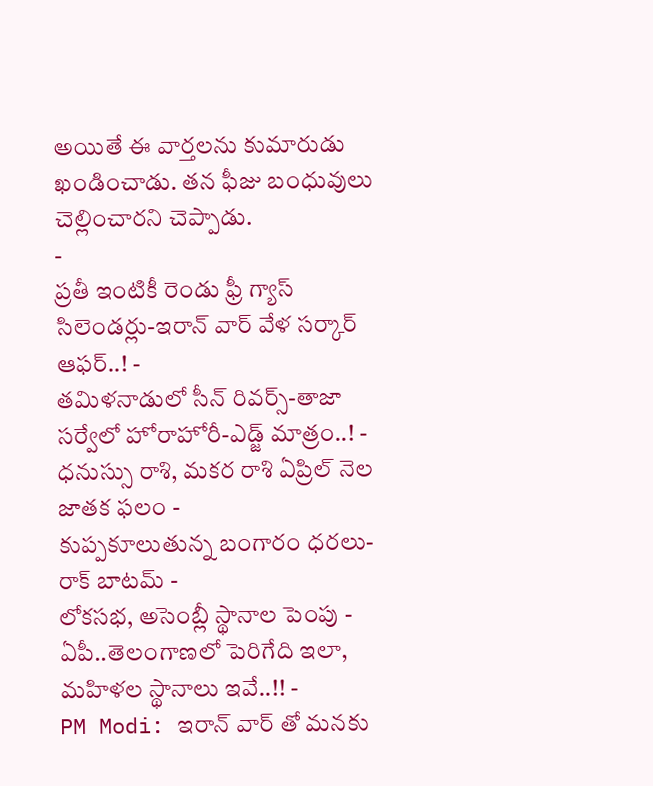అయితే ఈ వార్తలను కుమారుడు ఖండించాడు. తన ఫీజు బంధువులు చెల్లించారని చెప్పాడు.
-
ప్రతీ ఇంటికీ రెండు ఫ్రీ గ్యాస్ సిలెండర్లు-ఇరాన్ వార్ వేళ సర్కార్ ఆఫర్..! -
తమిళనాడులో సీన్ రివర్స్-తాజా సర్వేలో హోరాహోరీ-ఎడ్జ్ మాత్రం..! -
ధనుస్సు రాశి, మకర రాశి ఏప్రిల్ నెల జాతక ఫలం -
కుప్పకూలుతున్న బంగారం ధరలు- రాక్ బాటమ్ -
లోకసభ, అసెంబ్లీ స్థానాల పెంపు - ఏపీ..తెలంగాణలో పెరిగేది ఇలా, మహిళల స్థానాలు ఇవే..!! -
PM Modi: ఇరాన్ వార్ తో మనకు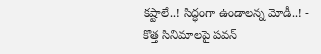కష్టాలే..! సిద్ధంగా ఉండాలన్న మోడీ..! -
కొత్త సినిమాలపై పవన్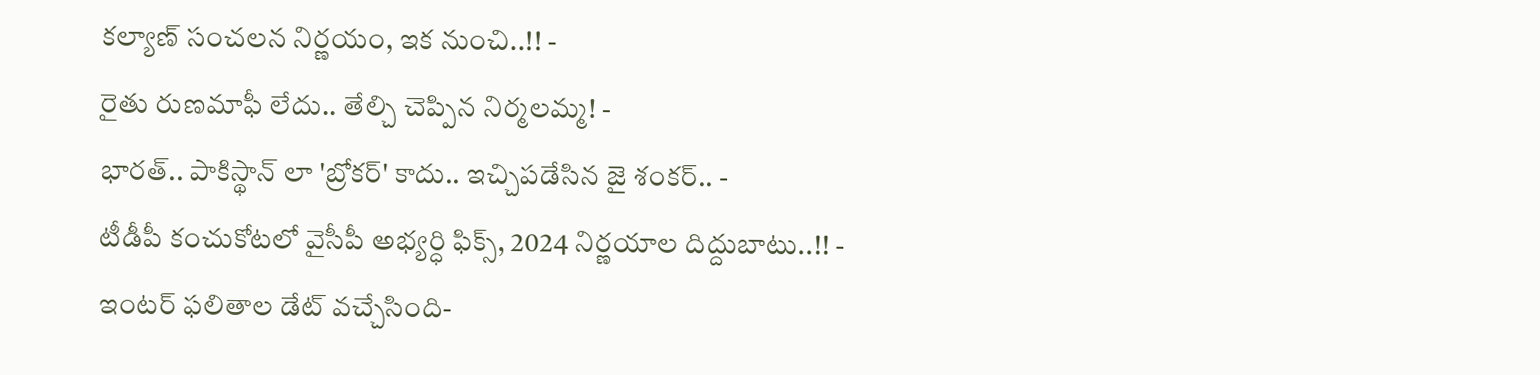కల్యాణ్ సంచలన నిర్ణయం, ఇక నుంచి..!! -
రైతు రుణమాఫీ లేదు.. తేల్చి చెప్పిన నిర్మలమ్మ! -
భారత్.. పాకిస్థాన్ లా 'బ్రోకర్' కాదు.. ఇచ్చిపడేసిన జై శంకర్.. -
టీడీపీ కంచుకోటలో వైసీపీ అభ్యర్ధి ఫిక్స్, 2024 నిర్ణయాల దిద్దుబాటు..!! -
ఇంటర్ ఫలితాల డేట్ వచ్చేసింది-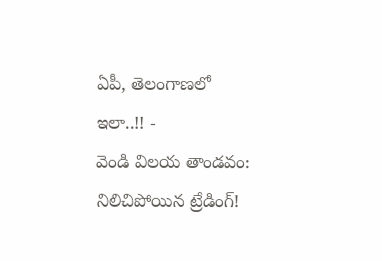ఏపీ, తెలంగాణలో ఇలా..!! -
వెండి విలయ తాండవం: నిలిచిపోయిన ట్రేడింగ్!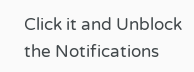Click it and Unblock the Notifications